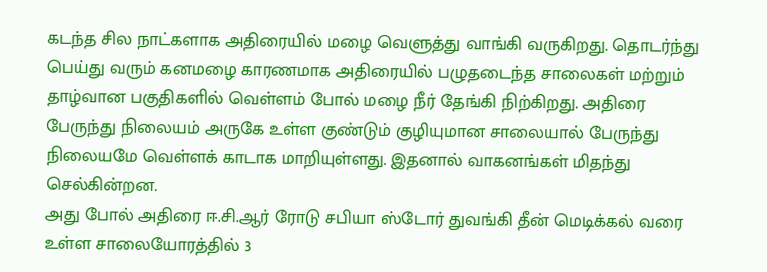கடந்த சில நாட்களாக அதிரையில் மழை வெளுத்து வாங்கி வருகிறது. தொடர்ந்து பெய்து வரும் கனமழை காரணமாக அதிரையில் பழுதடைந்த சாலைகள் மற்றும் தாழ்வான பகுதிகளில் வெள்ளம் போல் மழை நீர் தேங்கி நிற்கிறது. அதிரை பேருந்து நிலையம் அருகே உள்ள குண்டும் குழியுமான சாலையால் பேருந்து நிலையமே வெள்ளக் காடாக மாறியுள்ளது. இதனால் வாகனங்கள் மிதந்து செல்கின்றன.
அது போல் அதிரை ஈ.சி.ஆர் ரோடு சபியா ஸ்டோர் துவங்கி தீன் மெடிக்கல் வரை உள்ள சாலையோரத்தில் 3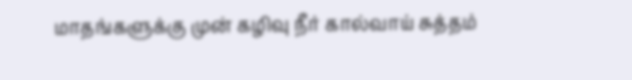மாதங்களுக்கு முன் கழிவு நீர் கால்வாய் சுத்தம்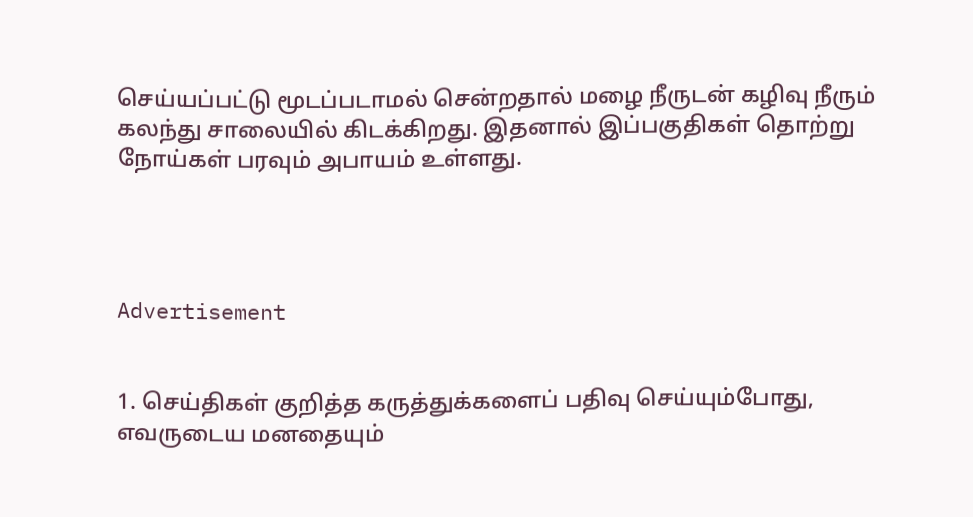செய்யப்பட்டு மூடப்படாமல் சென்றதால் மழை நீருடன் கழிவு நீரும் கலந்து சாலையில் கிடக்கிறது. இதனால் இப்பகுதிகள் தொற்று நோய்கள் பரவும் அபாயம் உள்ளது.




Advertisement


1. செய்திகள் குறித்த கருத்துக்களைப் பதிவு செய்யும்போது, எவருடைய மனதையும்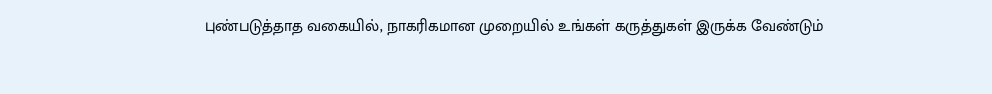புண்படுத்தாத வகையில், நாகரிகமான முறையில் உங்கள் கருத்துகள் இருக்க வேண்டும்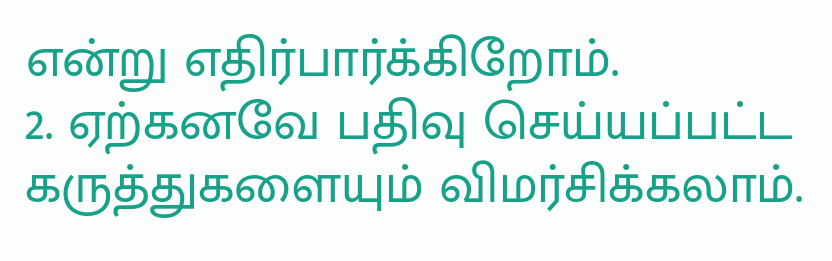என்று எதிர்பார்க்கிறோம்.
2. ஏற்கனவே பதிவு செய்யப்பட்ட கருத்துகளையும் விமர்சிக்கலாம்.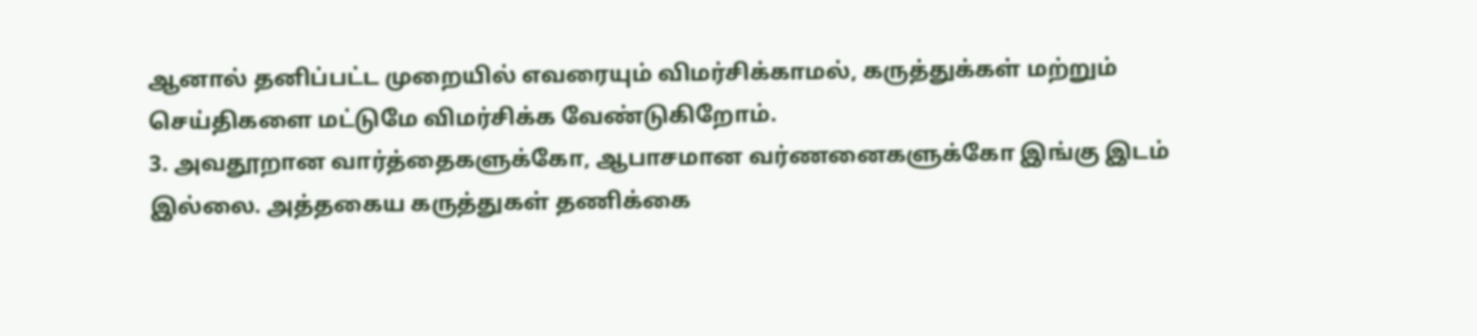ஆனால் தனிப்பட்ட முறையில் எவரையும் விமர்சிக்காமல், கருத்துக்கள் மற்றும் செய்திகளை மட்டுமே விமர்சிக்க வேண்டுகிறோம்.
3. அவதூறான வார்த்தைகளுக்கோ, ஆபாசமான வர்ணனைகளுக்கோ இங்கு இடம் இல்லை. அத்தகைய கருத்துகள் தணிக்கை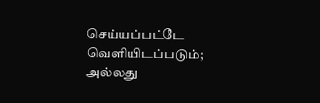செய்யப்பட்டே வெளியிடப்படும்; அல்லது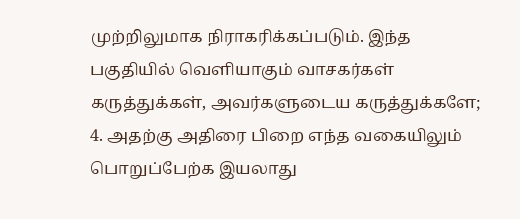முற்றிலுமாக நிராகரிக்கப்படும். இந்த பகுதியில் வெளியாகும் வாசகர்கள் கருத்துக்கள், அவர்களுடைய கருத்துக்களே;
4. அதற்கு அதிரை பிறை எந்த வகையிலும் பொறுப்பேற்க இயலாது